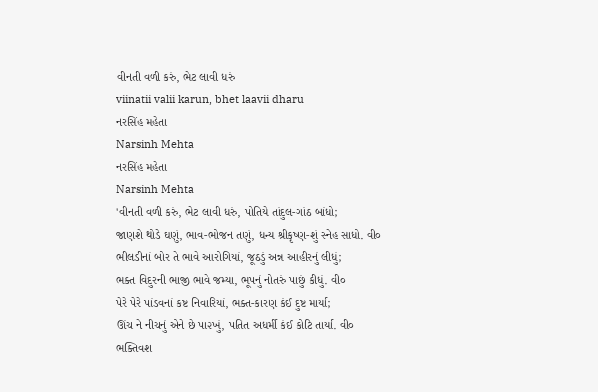વીનતી વળી કરું, ભેટ લાવી ધરું
viinatii valii karun, bhet laavii dharu
નરસિંહ મહેતા
Narsinh Mehta
નરસિંહ મહેતા
Narsinh Mehta
'વીનતી વળી કરું, ભેટ લાવી ધરું, પોતિયે તાંદુલ-ગાંઠ બાંધો;
જાણશે થોડે ઘણું, ભાવ-ભોજન તણું, ધન્ય શ્રીકૃષ્ણ-શું સ્નેહ સાધો. વી૦
ભીલડીનાં બોર તે ભાવે આરોગિયાં, જૂઠડું અન્ન આહીરનું લીધું;
ભક્ત વિદુરની ભાજી ભાવે જમ્યા, ભૂપનું નોતરું પાછું કીધું. વી૦
પેરે પેરે પાંડવનાં કષ્ટ નિવારિયાં, ભક્ત-કારણ કંઈ દુષ્ટ માર્યા;
ઊંચ ને નીચનું એને છે પા૨ખું, પતિત અધર્મી કંઈ કોટિ તાર્યા. વી૦
ભક્તિવશ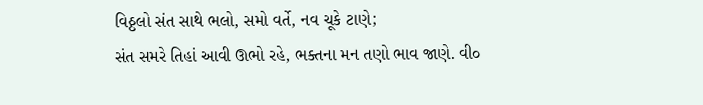વિઠ્ઠલો સંત સાથે ભલો, સમો વર્તે, નવ ચૂકે ટાણે;
સંત સમરે તિહાં આવી ઊભો રહે, ભક્તના મન તણો ભાવ જાણે. વી૦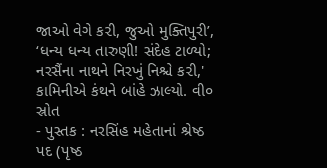જાઓ વેગે ક૨ી, જુઓ મુક્તિપુરી’, ‘ધન્ય ધન્ય તારુણી! સંદેહ ટાળ્યો;
નરસૈંના નાથને નિરખું નિશ્ચે ક૨ી,' કામિનીએ કંથને બાંહે ઝાલ્યો. વી૦
સ્રોત
- પુસ્તક : નરસિંહ મહેતાનાં શ્રેષ્ઠ પદ (પૃષ્ઠ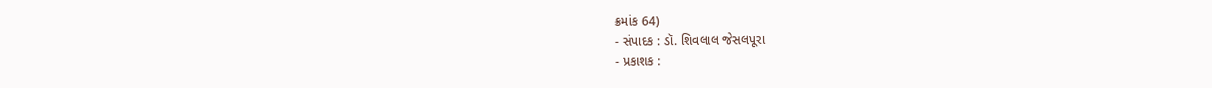ક્રમાંક 64)
- સંપાદક : ડૉ. શિવલાલ જેસલપૂરા
- પ્રકાશક :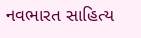નવભારત સાહિત્ય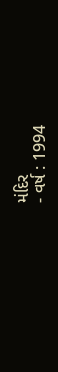મંદિર
- વર્ષ : 1994